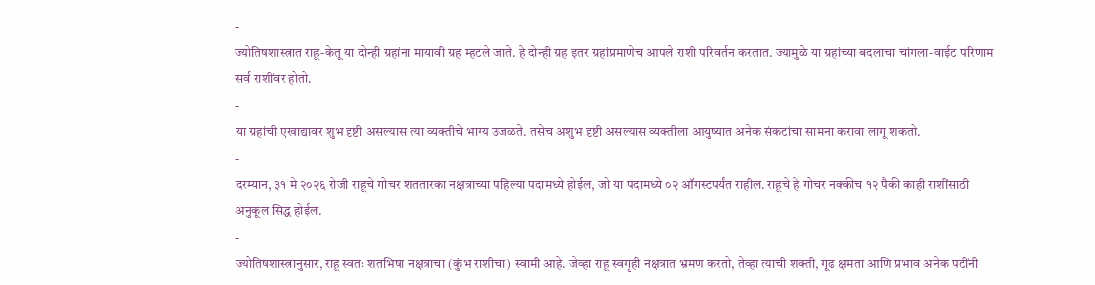-
ज्योतिषशास्त्रात राहू-केतू या दोन्ही ग्रहांना मायावी ग्रह म्हटले जाते. हे दोन्ही ग्रह इतर ग्रहांप्रमाणेच आपले राशी परिवर्तन करतात. ज्यामुळे या ग्रहांच्या बदलाचा चांगला-वाईट परिणाम सर्व राशींवर होतो.
-
या ग्रहांची एखाद्यावर शुभ दृष्टी असल्यास त्या व्यक्तीचे भाग्य उजळते. तसेच अशुभ दृष्टी असल्यास व्यक्तीला आयुष्यात अनेक संकटांचा सामना करावा लागू शकतो.
-
दरम्यान, ३१ मे २०२६ रोजी राहूचे गोचर शततारका नक्षत्राच्या पहिल्या पदामध्ये होईल, जो या पदामध्ये ०२ ऑगस्टपर्यंत राहील. राहूचे हे गोचर नक्कीच १२ पैकी काही राशींसाठी अनुकूल सिद्ध होईल.
-
ज्योतिषशास्त्रानुसार, राहू स्वतः शतभिषा नक्षत्राचा (कुंभ राशीचा) स्वामी आहे. जेव्हा राहू स्वगृही नक्षत्रात भ्रमण करतो, तेव्हा त्याची शक्ती, गूढ क्षमता आणि प्रभाव अनेक पटींनी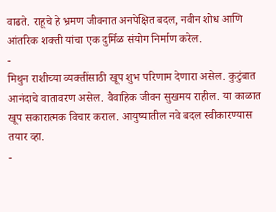वाढते. राहूचे हे भ्रमण जीवनात अनपेक्षित बदल, नवीन शोध आणि आंतरिक शक्ती यांचा एक दुर्मिळ संयोग निर्माण करेल.
-
मिथुन राशीच्या व्यक्तींसाठी खूप शुभ परिणाम देणारा असेल. कुटुंबात आनंदाचे वातावरण असेल. वैवाहिक जीवन सुखमय राहील. या काळात खूप सकारात्मक विचार कराल. आयुष्यातील नवे बदल स्वीकारण्यास तयार व्हा.
-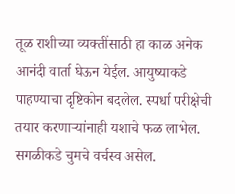तूळ राशीच्या व्यक्तींसाठी हा काळ अनेक आनंदी वार्ता घेऊन येईल. आयुष्याकडे पाहण्याचा दृष्टिकोन बदलेल. स्पर्धा परीक्षेची तयार करणाऱ्यांनाही यशाचे फळ लाभेल. सगळीकडे चुमचे वर्चस्व असेल.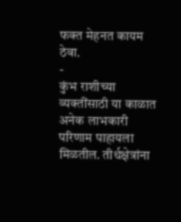फक्त मेहनत कायम ठेवा.
-
कुंभ राशीच्या व्यक्तींसाठी या काळात अनेक लाभकारी परिणाम पाहायला मिळतील. तीर्थक्षेत्रांना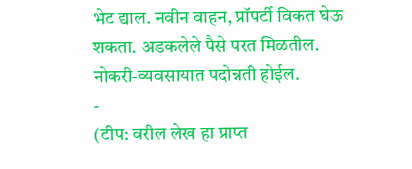भेट द्याल. नवीन वाहन, प्रॉपर्टी विकत घेऊ शकता. अडकलेले पैसे परत मिळतील. नोकरी-व्यवसायात पदोन्नती होईल.
-
(टीप: वरील लेख हा प्राप्त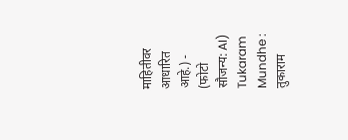माहितीवर आधारित आहे.) -
(फोटो सौजन्य: AI)
Tukaram Mundhe : तुकाराम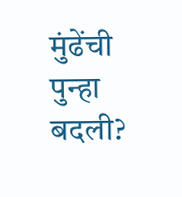मुंढेंची पुन्हा बदली?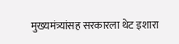मुख्यमंत्र्यांसह सरकारला थेट इशारा